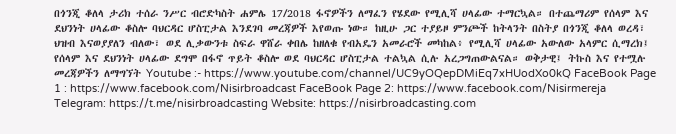በጎንጂ ቆለላ ታሪክ ተሰራ ንሥር ብሮድካስት ሐምሌ 17/2018 ፋኖዎችን ለማፈን የሄደው የሚሊሻ ሀላፊው ተማርኳል። በተጨማሪም የሰላም እና ደህንነት ሀላፊው ቆስሎ ባህርዳር ሆስፒታል እንደገባ መረጃዎች እየወጡ ነው። ከዚሁ ጋር ተያይዞ ምንጮች ከትላንት በስትያ በጎንጂ ቆለላ ወረዳ፣ ህዝብ እናወያያለን ብለው፣ ወደ ሊቃውንቱ ስፍራ ዋሸራ ቀበሌ ከዘለቁ የብአዴን አመራሮች መካከል፥ የሚሊሻ ሀላፊው አውለው አላምር ሲማረክ፤ የሰላም እና ደህንነት ሀላፊው ደግሞ በፋኖ ጥይት ቆስሎ ወደ ባህርዳር ሆስፒታል ተልኳል ሲሉ አረጋግጠውልናል። ወቅታዊ፤ ትኩስ እና የተሟሉ መረጃዎችን ለማግኘት Youtube :- https://www.youtube.com/channel/UC9yOQepDMiEq7xHUodXo0kQ FaceBook Page 1 : https://www.facebook.com/Nisirbroadcast FaceBook Page 2: https://www.facebook.com/Nisirmereja Telegram: https://t.me/nisirbroadcasting Website: https://nisirbroadcasting.com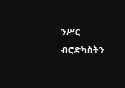ንሥር ብሮድካስትን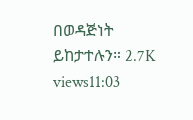በወዳጅነት ይከታተሉን። 2.7K views11:03